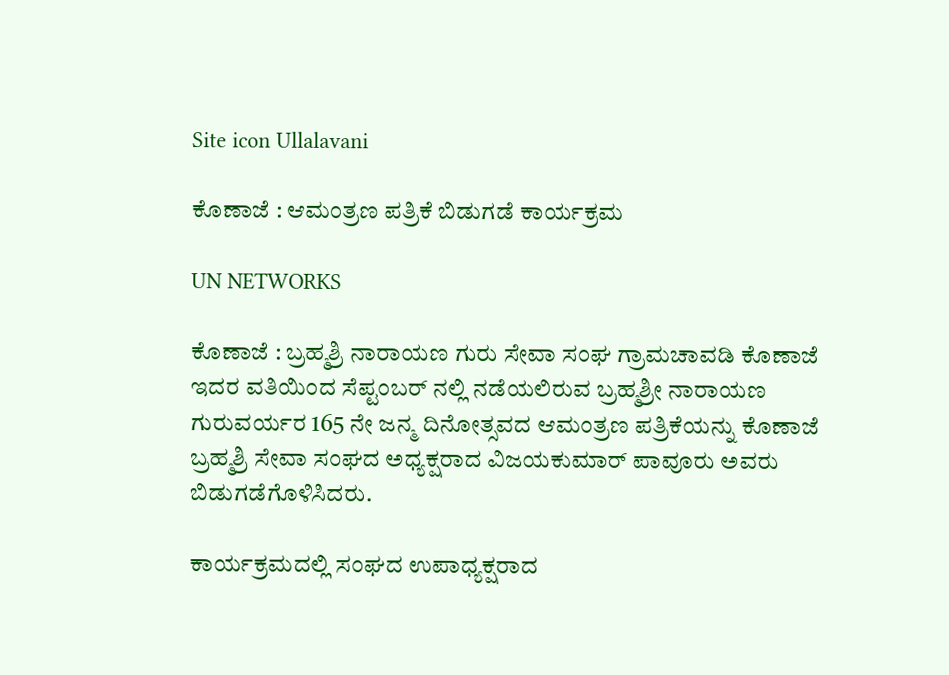Site icon Ullalavani

ಕೊಣಾಜೆ : ಆಮಂತ್ರಣ ಪತ್ರಿಕೆ ಬಿಡುಗಡೆ ಕಾರ್ಯಕ್ರಮ

UN NETWORKS

ಕೊಣಾಜೆ : ಬ್ರಹ್ಮಶ್ರಿ ನಾರಾಯಣ ಗುರು ಸೇವಾ ಸಂಘ ಗ್ರಾಮಚಾವಡಿ ಕೊಣಾಜೆ ಇದರ ವತಿಯಿಂದ ಸೆಪ್ಟಂಬರ್ ನಲ್ಲಿ ನಡೆಯಲಿರುವ ಬ್ರಹ್ಮಶ್ರೀ ನಾರಾಯಣ ಗುರುವರ್ಯರ 165 ನೇ ಜನ್ಮ ದಿನೋತ್ಸವದ ಆಮಂತ್ರಣ ಪತ್ರಿಕೆಯನ್ನು ಕೊಣಾಜೆ ಬ್ರಹ್ಮಶ್ರಿ ಸೇವಾ ಸಂಘದ ಅಧ್ಯಕ್ಷರಾದ ವಿಜಯಕುಮಾರ್ ಪಾವೂರು ಅವರು ಬಿಡುಗಡೆಗೊಳಿಸಿದರು.

ಕಾರ್ಯಕ್ರಮದಲ್ಲಿ ಸಂಘದ ಉಪಾಧ್ಯಕ್ಷರಾದ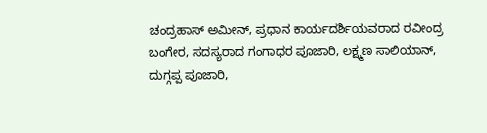ಚಂದ್ರಹಾಸ್ ಅಮೀನ್, ಪ್ರಧಾನ ಕಾರ್ಯದರ್ಶಿಯವರಾದ ರವೀಂದ್ರ ಬಂಗೇರ, ಸದಸ್ಯರಾದ ಗಂಗಾಧರ ಪೂಜಾರಿ, ಲಕ್ಷ್ಮಣ ಸಾಲಿಯಾನ್, ದುಗ್ಗಪ್ಪ ಪೂಜಾರಿ,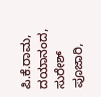ಪಿ.ಕೆ.ರಾಮ, ದಯಾನಂದ, ಸುರೇಶ್ ಪೂಜಾರಿ,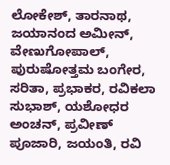ಲೋಕೇಶ್, ತಾರನಾಥ, ಜಯಾನಂದ ಅಮೀನ್, ವೇಣುಗೋಪಾಲ್, ಪುರುಷೋತ್ತಮ ಬಂಗೇರ, ಸರಿತಾ, ಪ್ರಭಾಕರ, ರವಿಕಲಾ ಸುಭಾಶ್, ಯಶೋಧರ ಅಂಚನ್, ಪ್ರವೀಣ್ ಪೂಜಾರಿ, ಜಯಂತಿ, ರವಿ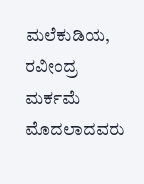ಮಲೆಕುಡಿಯ, ರವೀಂದ್ರ ಮರ್ಕಮೆ ಮೊದಲಾದವರು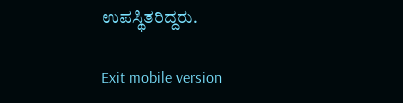ಉಪಸ್ಥಿತರಿದ್ದರು.

Exit mobile version